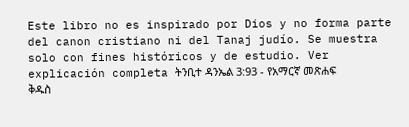Este libro no es inspirado por Dios y no forma parte del canon cristiano ni del Tanaj judío. Se muestra solo con fines históricos y de estudio. Ver explicación completa ትንቢተ ዳንኤል 3:93 - የአማርኛ መጽሐፍ ቅዱስ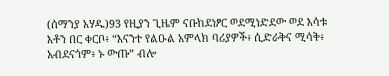(ሰማንያ አሃዱ)93 የዚያን ጊዜም ናቡከደነፆር ወደሚነድደው ወደ እሳቱ እቶን በር ቀርቦ፥ “እናንተ የልዑል አምላክ ባሪያዎች፥ ሲድራቅና ሚሳቅ፥ አብደናጎም፥ ኑ ውጡ” ብሎ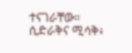ተናገራቸው። ሲድራቅና ሚሳቅ፥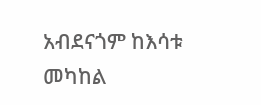አብደናጎም ከእሳቱ መካከል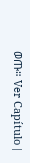ወጡ። Ver Capítulo |